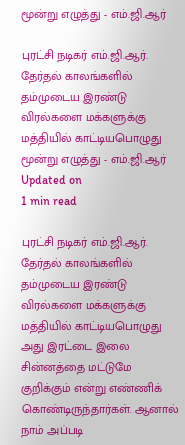மூன்று எழுத்து - எம்.ஜி.ஆர்

புரட்சி நடிகர் எம்.ஜி.ஆர். தேர்தல் காலங்களில் தம்முடைய இரண்டு விரல்களை மக்களுக்கு மத்தியில் காட்டியபொழுது
மூன்று எழுத்து - எம்.ஜி.ஆர்
Updated on
1 min read

புரட்சி நடிகர் எம்.ஜி.ஆர். தேர்தல் காலங்களில் தம்முடைய இரண்டு விரல்களை மக்களுக்கு மத்தியில் காட்டியபொழுது அது இரட்டை இலை சின்னத்தை மட்டுமே குறிக்கும் என்று எண்ணிக் கொண்டிருந்தார்கள். ஆனால் நாம் அப்படி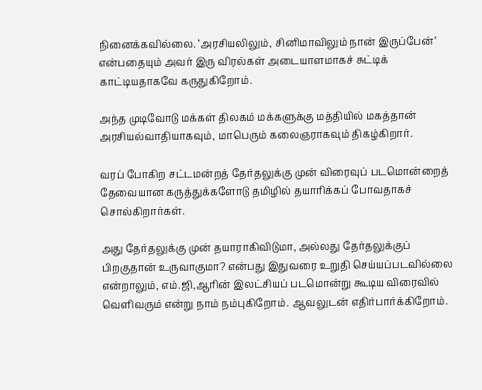நினைக்கவில்லை. ‘அரசியலிலும், சினிமாவிலும் நான் இருப்பேன்’ என்பதையும் அவர் இரு விரல்கள் அடையாளமாகச் சுட்டிக் காட்டியதாகவே கருதுகிறோம்.

அந்த முடிவோடு மக்கள் திலகம் மக்களுக்கு மத்தியில் மகத்தான் அரசியல்வாதியாகவும், மாபெரும் கலைஞராகவும் திகழ்கிறார்.

வரப் போகிற சட்டமன்றத் தேர்தலுக்கு முன் விரைவுப் படமொன்றைத் தேவையான கருத்துக்களோடு தமிழில் தயாரிக்கப் போவதாகச் சொல்கிறார்கள்.

அது தேர்தலுக்கு முன் தயாராகிவிடுமா, அல்லது தேர்தலுக்குப் பிறகுதான் உருவாகுமா? என்பது இதுவரை உறுதி செய்யப்படவில்லை என்றாலும், எம்.ஜி,ஆரின் இலட்சியப் படமொன்று கூடிய விரைவில் வெளிவரும் என்று நாம் நம்புகிறோம். ஆவலுடன் எதிர்பார்க்கிறோம்.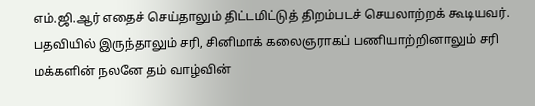எம்.ஜி.ஆர் எதைச் செய்தாலும் திட்டமிட்டுத் திறம்படச் செயலாற்றக் கூடியவர். பதவியில் இருந்தாலும் சரி, சினிமாக் கலைஞராகப் பணியாற்றினாலும் சரி மக்களின் நலனே தம் வாழ்வின்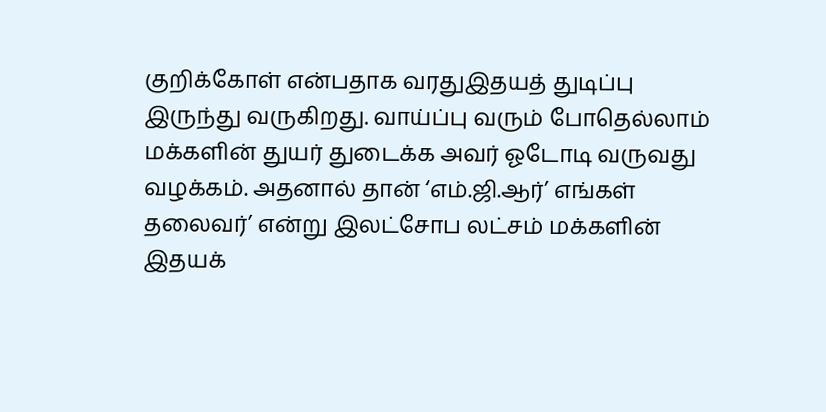குறிக்கோள் என்பதாக வரதுஇதயத் துடிப்பு இருந்து வருகிறது. வாய்ப்பு வரும் போதெல்லாம் மக்களின் துயர் துடைக்க அவர் ஓடோடி வருவது வழக்கம். அதனால் தான் ‘எம்.ஜி.ஆர்’ எங்கள் தலைவர்’ என்று இலட்சோப லட்சம் மக்களின் இதயக்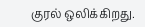குரல் ஒலிக்கிறது.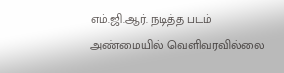எம்.ஜி.ஆர். நடித்த படம் அண்மையில் வெளிவரவில்லை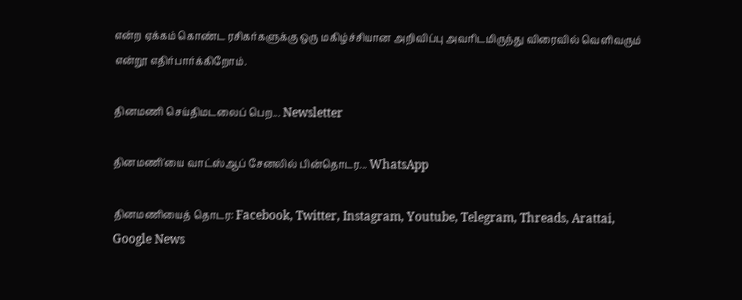என்ற ஏக்கம் கொண்ட ரசிகர்களுக்கு ஒரு மகிழ்ச்சியான அறிவிப்பு அவரிடமிருந்து விரைவில் வெளிவரும் என்றூ எதிர்பார்க்கிறோம்.

தினமணி செய்திமடலைப் பெற... Newsletter

தினமணி'யை வாட்ஸ்ஆப் சேனலில் பின்தொடர... WhatsApp

தினமணியைத் தொடர: Facebook, Twitter, Instagram, Youtube, Telegram, Threads, Arattai, Google News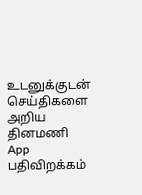உடனுக்குடன் செய்திகளை அறிய தினமணி App பதிவிறக்கம்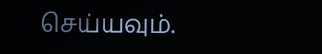செய்யவும்.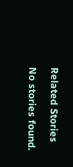Related Stories

No stories found.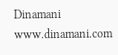Dinamani
www.dinamani.com